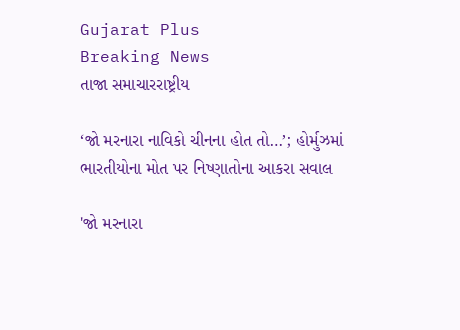Gujarat Plus
Breaking News
તાજા સમાચારરાષ્ટ્રીય

‘જો મરનારા નાવિકો ચીનના હોત તો…’; હોર્મુઝમાં ભારતીયોના મોત પર નિષ્ણાતોના આકરા સવાલ

'જો મરનારા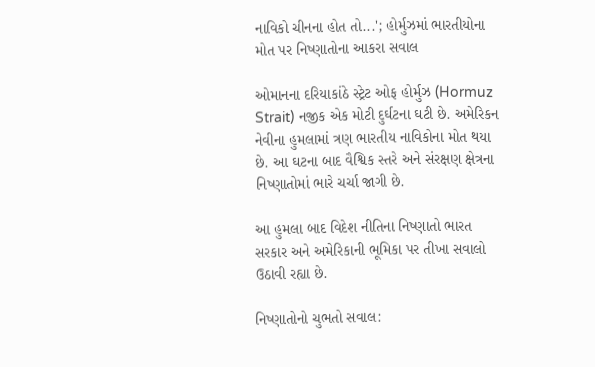નાવિકો ચીનના હોત તો...'; હોર્મુઝમાં ભારતીયોના મોત પર નિષ્ણાતોના આકરા સવાલ

ઓમાનના દરિયાકાંઠે સ્ટ્રેટ ઓફ હોર્મુઝ (Hormuz Strait) નજીક એક મોટી દુર્ઘટના ઘટી છે. અમેરિકન નેવીના હુમલામાં ત્રણ ભારતીય નાવિકોના મોત થયા છે. આ ઘટના બાદ વૈશ્વિક સ્તરે અને સંરક્ષણ ક્ષેત્રના નિષ્ણાતોમાં ભારે ચર્ચા જાગી છે.

આ હુમલા બાદ વિદેશ નીતિના નિષ્ણાતો ભારત સરકાર અને અમેરિકાની ભૂમિકા પર તીખા સવાલો ઉઠાવી રહ્યા છે.

નિષ્ણાતોનો ચુભતો સવાલ: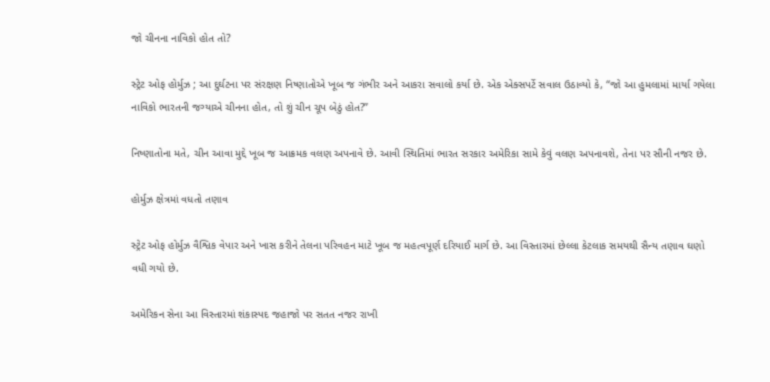જો ચીનના નાવિકો હોત તો?

સ્ટ્રેટ ઓફ હોર્મુઝ ; આ દુર્ઘટના પર સંરક્ષણ નિષ્ણાતોએ ખૂબ જ ગંભીર અને આકરા સવાલો કર્યા છે. એક એક્સપર્ટે સવાલ ઉઠાવ્યો કે, “જો આ હુમલામાં માર્યા ગયેલા નાવિકો ભારતની જગ્યાએ ચીનના હોત, તો શું ચીન ચૂપ બેઠું હોત?”

નિષ્ણાતોના મતે, ચીન આવા મુદ્દે ખૂબ જ આક્રમક વલણ અપનાવે છે. આવી સ્થિતિમાં ભારત સરકાર અમેરિકા સામે કેવું વલણ અપનાવશે, તેના પર સૌની નજર છે.

હોર્મુઝ ક્ષેત્રમાં વધતો તણાવ

સ્ટ્રેટ ઓફ હોર્મુઝ વૈશ્વિક વેપાર અને ખાસ કરીને તેલના પરિવહન માટે ખૂબ જ મહત્વપૂર્ણ દરિયાઈ માર્ગ છે. આ વિસ્તારમાં છેલ્લા કેટલાક સમયથી સૈન્ય તણાવ ઘણો વધી ગયો છે.

અમેરિકન સેના આ વિસ્તારમાં શંકાસ્પદ જહાજો પર સતત નજર રાખી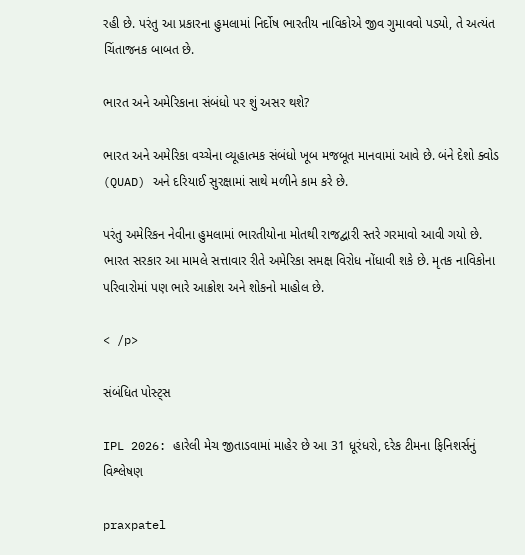રહી છે. પરંતુ આ પ્રકારના હુમલામાં નિર્દોષ ભારતીય નાવિકોએ જીવ ગુમાવવો પડ્યો, તે અત્યંત ચિંતાજનક બાબત છે.

ભારત અને અમેરિકાના સંબંધો પર શું અસર થશે?

ભારત અને અમેરિકા વચ્ચેના વ્યૂહાત્મક સંબંધો ખૂબ મજબૂત માનવામાં આવે છે. બંને દેશો ક્વોડ (QUAD) અને દરિયાઈ સુરક્ષામાં સાથે મળીને કામ કરે છે.

પરંતુ અમેરિકન નેવીના હુમલામાં ભારતીયોના મોતથી રાજદ્વારી સ્તરે ગરમાવો આવી ગયો છે. ભારત સરકાર આ મામલે સત્તાવાર રીતે અમેરિકા સમક્ષ વિરોધ નોંધાવી શકે છે. મૃતક નાવિકોના પરિવારોમાં પણ ભારે આક્રોશ અને શોકનો માહોલ છે.

< /p>

સંબંધિત પોસ્ટ્સ

IPL 2026: હારેલી મેચ જીતાડવામાં માહેર છે આ 31 ધૂરંધરો, દરેક ટીમના ફિનિશર્સનું વિશ્લેષણ

praxpatel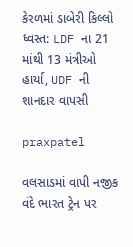કેરળમાં ડાબેરી કિલ્લો ધ્વસ્ત: LDF ના 21 માંથી 13 મંત્રીઓ હાર્યા, UDF ની શાનદાર વાપસી

praxpatel

વલસાડમાં વાપી નજીક વંદે ભારત ટ્રેન પર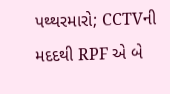પથ્થરમારો; CCTVની મદદથી RPF એ બે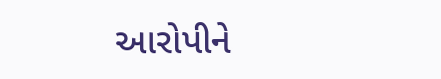આરોપીને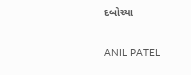દબોચ્યા

ANIL PATEL